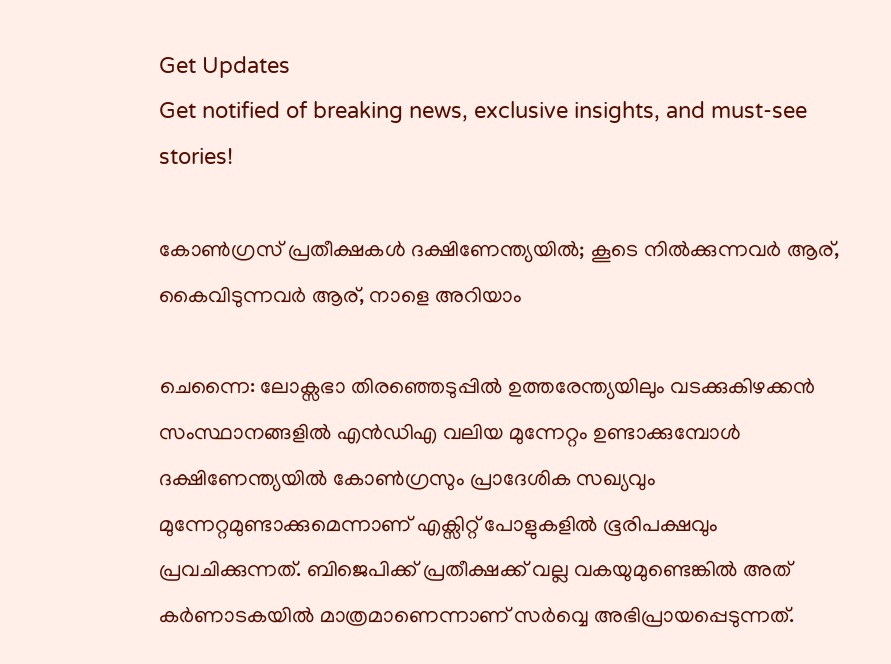Get Updates
Get notified of breaking news, exclusive insights, and must-see stories!

കോണ്‍ഗ്രസ് പ്രതീക്ഷകള്‍ ദക്ഷിണേന്ത്യയില്‍; കൂടെ നില്‍ക്കുന്നവര്‍ ആര്, കൈവിടുന്നവര്‍ ആര്, നാളെ അറിയാം

ചെന്നൈ: ലോക്സഭാ തിരഞ്ഞെടുപ്പില്‍ ഉത്തരേന്ത്യയിലും വടക്കുകിഴക്കന്‍ സംസ്ഥാനങ്ങളില്‍ എന്‍ഡിഎ വലിയ മുന്നേറ്റം ഉണ്ടാക്കുമ്പോള്‍ ദക്ഷിണേന്ത്യയില്‍ കോണ്‍ഗ്രസും പ്രാദേശിക സഖ്യവും മുന്നേറ്റമുണ്ടാക്കുമെന്നാണ് എക്സിറ്റ് പോളുകളില്‍ ഭൂരിപക്ഷവും പ്രവചിക്കുന്നത്. ബിജെപിക്ക് പ്രതീക്ഷക്ക് വല്ല വകയുമുണ്ടെങ്കില്‍ അത് കര്‍ണാടകയില്‍ മാത്രമാണെന്നാണ് സര്‍വ്വെ അഭിപ്രായപ്പെടുന്നത്.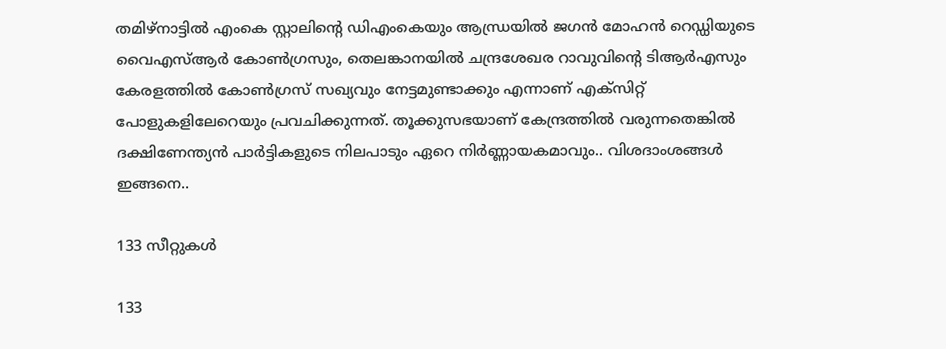തമിഴ്നാട്ടില്‍ എംകെ സ്റ്റാലിന്‍റെ ഡിഎംകെയും ആന്ധ്രയില്‍ ജഗന്‍ മോഹന്‍ റെഡ്ഡിയുടെ വൈഎസ്ആര്‍ കോണ്‍ഗ്രസും, തെലങ്കാനയില്‍ ചന്ദ്രശേഖര റാവുവിന്‍റെ ടിആര്‍എസും കേരളത്തില്‍ കോണ്‍ഗ്രസ് സഖ്യവും നേട്ടമുണ്ടാക്കും എന്നാണ് എക്സിറ്റ് പോളുകളിലേറെയും പ്രവചിക്കുന്നത്. തൂക്കുസഭയാണ് കേന്ദ്രത്തില്‍ വരുന്നതെങ്കില്‍ ദക്ഷിണേന്ത്യന്‍ പാര്‍ട്ടികളുടെ നിലപാടും ഏറെ നിര്‍ണ്ണായകമാവും.. വിശദാംശങ്ങള്‍ ഇങ്ങനെ..

133 സീറ്റുകള്‍

133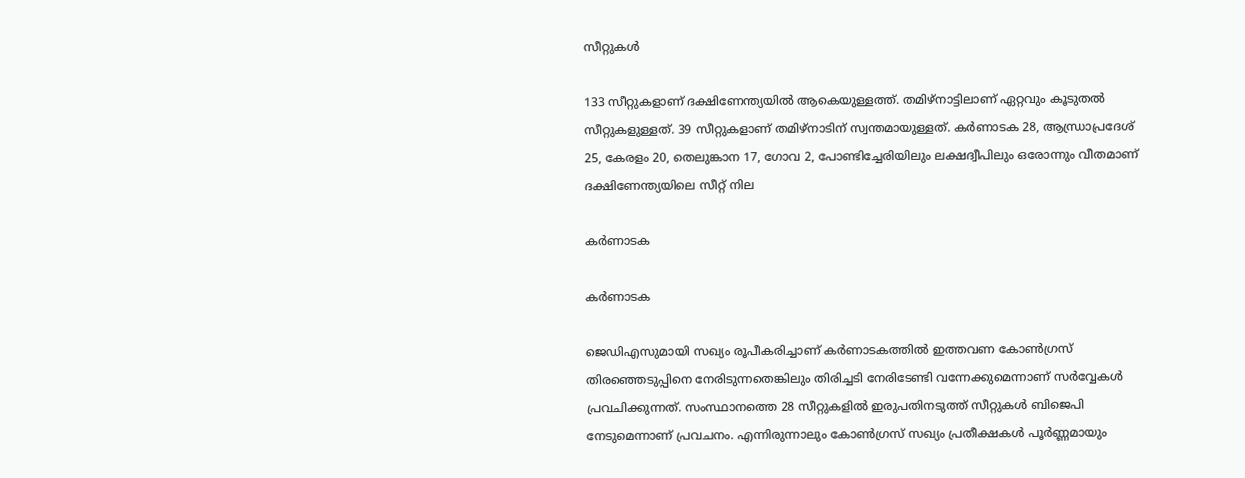സീറ്റുകള്‍

133 സീറ്റുകളാണ് ദക്ഷിണേന്ത്യയില്‍ ആകെയുള്ളത്ത്. തമിഴ്‌നാട്ടിലാണ് ഏറ്റവും കൂടുതല്‍ സീറ്റുകളുള്ളത്. 39 സീറ്റുകളാണ് തമിഴ്‌നാടിന് സ്വന്തമായുള്ളത്. കര്‍ണാടക 28, ആന്ധ്രാപ്രദേശ് 25, കേരളം 20, തെലുങ്കാന 17, ഗോവ 2, പോണ്ടിച്ചേരിയിലും ലക്ഷദ്വീപിലും ഒരോന്നും വീതമാണ് ദക്ഷിണേന്ത്യയിലെ സീറ്റ് നില

കര്‍ണാടക

കര്‍ണാടക

ജെഡിഎസുമായി സഖ്യം രൂപീകരിച്ചാണ് കര്‍ണാടകത്തില്‍ ഇത്തവണ കോണ്‍ഗ്രസ് തിരഞ്ഞെടുപ്പിനെ നേരിടുന്നതെങ്കിലും തിരിച്ചടി നേരിടേണ്ടി വന്നേക്കുമെന്നാണ് സര്‍വ്വേകള്‍ പ്രവചിക്കുന്നത്. സംസ്ഥാനത്തെ 28 സീറ്റുകളില്‍ ഇരുപതിനടുത്ത് സീറ്റുകള്‍ ബിജെപി നേടുമെന്നാണ് പ്രവചനം. എന്നിരുന്നാലും കോണ്‍ഗ്രസ് സഖ്യം പ്രതീക്ഷകള്‍ പൂര്‍ണ്ണമായും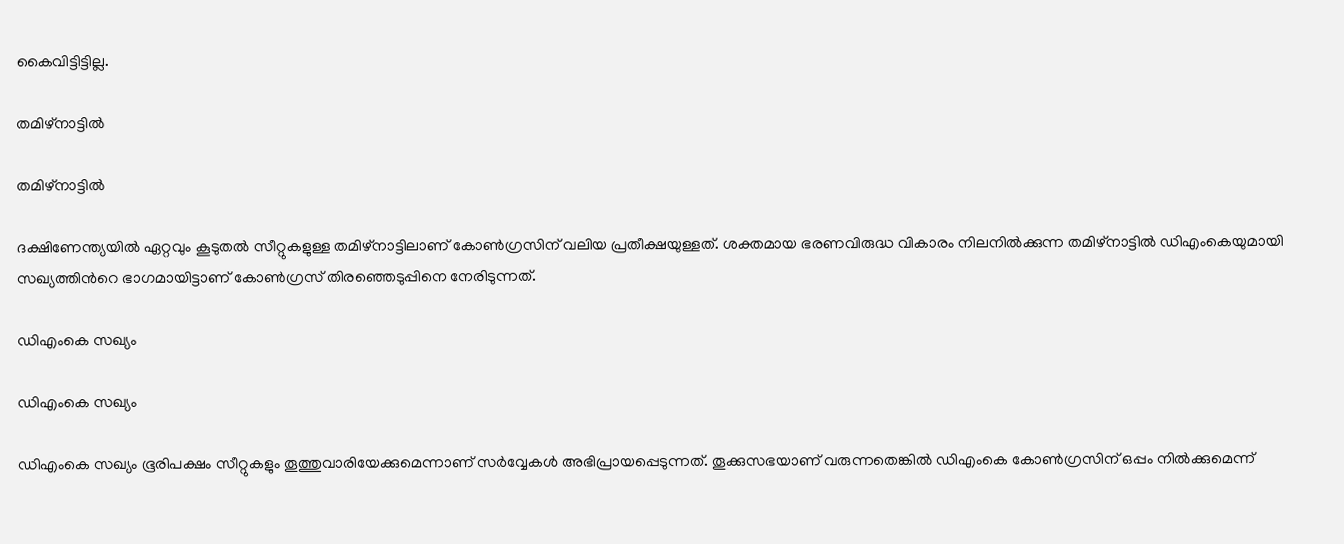കൈവിട്ടിട്ടില്ല.

തമിഴ്‌നാട്ടില്‍

തമിഴ്‌നാട്ടില്‍

ദക്ഷിണേന്ത്യയില്‍ ഏറ്റവും കൂടുതല്‍ സീറ്റുകളുള്ള തമിഴ്നാട്ടിലാണ് കോണ്‍ഗ്രസിന് വലിയ പ്രതീക്ഷയുള്ളത്. ശക്തമായ ഭരണവിരുദ്ധ വികാരം നിലനില്‍ക്കുന്ന തമിഴ്‌നാട്ടില്‍ ഡിഎംകെയുമായി സഖ്യത്തിന്‍റെ ഭാഗമായിട്ടാണ് കോണ്‍ഗ്രസ് തിരഞ്ഞെടുപ്പിനെ നേരിടുന്നത്.

ഡിഎംകെ സഖ്യം

ഡിഎംകെ സഖ്യം

ഡിഎംകെ സഖ്യം ഭൂരിപക്ഷം സീറ്റുകളും തൂത്തുവാരിയേക്കുമെന്നാണ് സര്‍വ്വേകള്‍ അഭിപ്രായപ്പെടുന്നത്. തൂക്കുസഭയാണ് വരുന്നതെങ്കില്‍ ഡിഎംകെ കോണ്‍ഗ്രസിന് ഒപ്പം നില്‍ക്കുമെന്ന്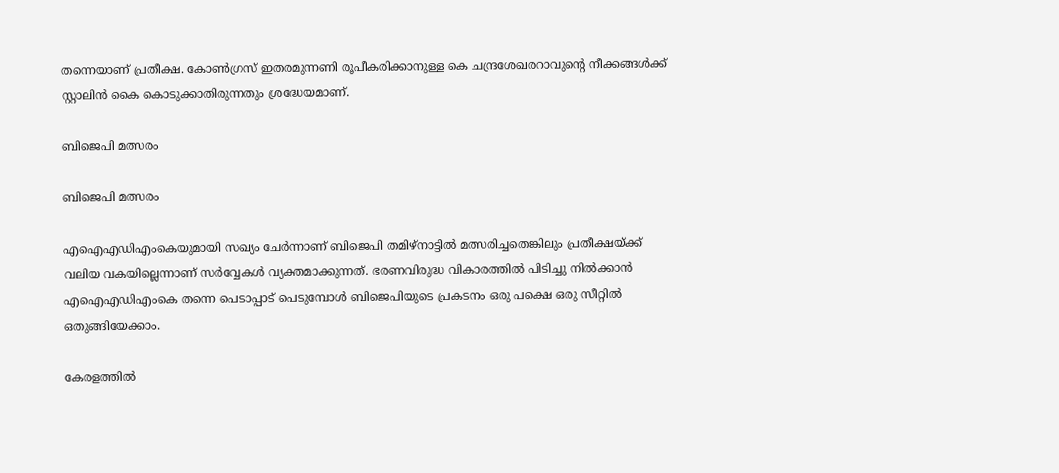തന്നെയാണ് പ്രതീക്ഷ. കോണ്‍ഗ്രസ് ഇതരമുന്നണി രൂപീകരിക്കാനുള്ള കെ ചന്ദ്രശേഖരറാവുന്‍റെ നീക്കങ്ങള്‍ക്ക് സ്റ്റാലിന്‍ കൈ കൊടുക്കാതിരുന്നതും ശ്രദ്ധേയമാണ്.

ബിജെപി മത്സരം

ബിജെപി മത്സരം

എഐഎഡിഎംകെയുമായി സഖ്യം ചേര്‍ന്നാണ് ബിജെപി തമിഴ്നാട്ടില്‍ മത്സരിച്ചതെങ്കിലും പ്രതീക്ഷയ്ക്ക് വലിയ വകയില്ലെന്നാണ് സര്‍വ്വേകള്‍ വ്യക്തമാക്കുന്നത്. ഭരണവിരുദ്ധ വികാരത്തില്‍ പിടിച്ചു നില്‍ക്കാന്‍ എഐഎഡിഎംകെ തന്നെ പെടാപ്പാട് പെടുമ്പോള്‍ ബിജെപിയുടെ പ്രകടനം ഒരു പക്ഷെ ഒരു സീറ്റില്‍ ഒതുങ്ങിയേക്കാം.

കേരളത്തില്‍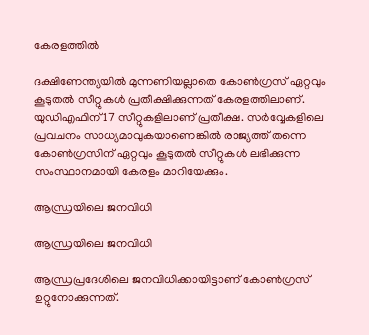കേരളത്തില്‍

ദക്ഷിണേന്ത്യയില്‍ മുന്നണിയല്ലാതെ കോണ്‍ഗ്രസ് ഏറ്റവും കൂടുതല്‍ സീറ്റുകള്‍ പ്രതീക്ഷിക്കുന്നത് കേരളത്തിലാണ്. യു‍ഡിഎഫിന് 17 സീറ്റുകളിലാണ് പ്രതീക്ഷ. സര്‍വ്വേകളിലെ പ്രവചനം സാധ്യമാവുകയാണെങ്കില്‍ രാജ്യത്ത് തന്നെ കോണ്‍ഗ്രസിന് ഏറ്റവും കൂടുതല്‍ സീറ്റുകള്‍ ലഭിക്കുന്ന സംസ്ഥാനമായി കേരളം മാറിയേക്കും.

ആന്ധ്രയിലെ ജനവിധി

ആന്ധ്രയിലെ ജനവിധി

ആന്ധ്രപ്രദേശിലെ ജനവിധിക്കായിട്ടാണ് കോണ്‍ഗ്രസ് ഉറ്റുനോക്കുന്നത്.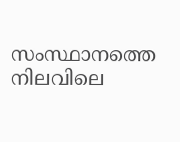സംസ്ഥാനത്തെ നിലവിലെ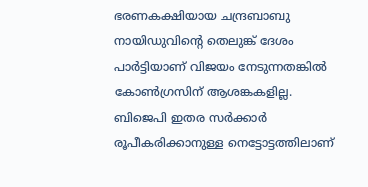ഭരണകക്ഷിയായ ചന്ദ്രബാബു നായിഡുവിന്‍റെ തെലുങ്ക് ദേശം പാര്‍ട്ടിയാണ് വിജയം നേടുന്നതങ്കില്‍ കോണ്‍ഗ്രസിന് ആശങ്കകളില്ല. ബിജെപി ഇതര സര്‍ക്കാര്‍ രൂപീകരിക്കാനുള്ള നെട്ടോട്ടത്തിലാണ്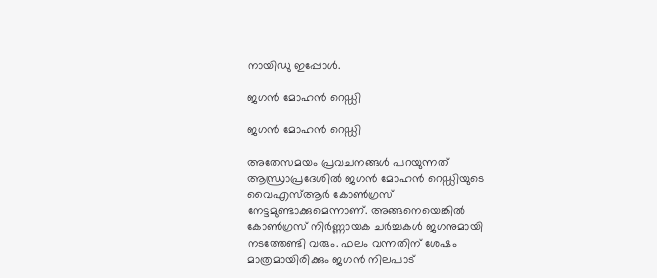നായിഡു ഇപ്പോള്‍.

ജഗന്‍ മോഹന്‍ റെഡ്ഡി

ജഗന്‍ മോഹന്‍ റെഡ്ഡി

അതേസമയം പ്രവചനങ്ങള്‍ പറയുന്നത് ആന്ധ്രാപ്രദേശില്‍ ജഗന്‍ മോഹന്‍ റെഡ്ഡിയുടെ വൈഎസ്ആര്‍ കോണ്‍ഗ്രസ് നേട്ടമുണ്ടാക്കുമെന്നാണ്. അങ്ങനെയെങ്കില്‍ കോണ്‍ഗ്രസ് നിര്‍ണ്ണായക ചര്‍ച്ചകള്‍ ജഗനുമായി നടത്തേണ്ടി വരും. ഫലം വന്നതിന് ശേഷം മാത്രമായിരിക്കും ജഗന്‍ നിലപാട്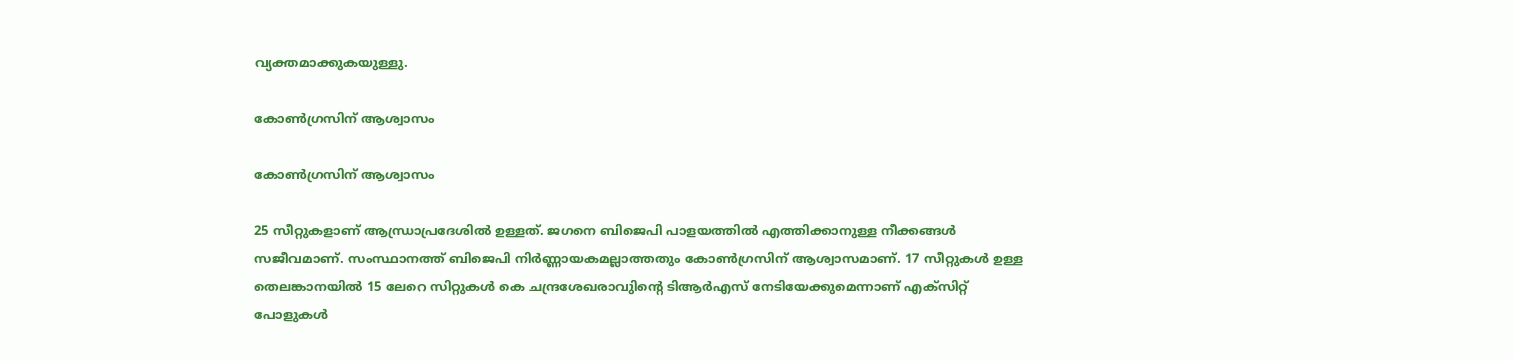വ്യക്തമാക്കുകയുള്ളു.

കോണ്‍ഗ്രസിന് ആശ്വാസം

കോണ്‍ഗ്രസിന് ആശ്വാസം

25 സീറ്റുകളാണ് ആന്ധ്രാപ്രദേശില്‍ ഉള്ളത്. ജഗനെ ബിജെപി പാളയത്തില്‍ എത്തിക്കാനുള്ള നീക്കങ്ങള്‍ സജീവമാണ്. സംസ്ഥാനത്ത് ബിജെപി നിര്‍ണ്ണായകമല്ലാത്തതും കോണ്‍ഗ്രസിന് ആശ്വാസമാണ്. 17 സീറ്റുകള്‍ ഉള്ള തെലങ്കാനയില്‍ 15 ലേറെ സിറ്റുകള്‍ കെ ചന്ദ്രശേഖരാവുിന്‍റെ ടിആര്‍എസ് നേടിയേക്കുമെന്നാണ് എക്സിറ്റ് പോളുകള്‍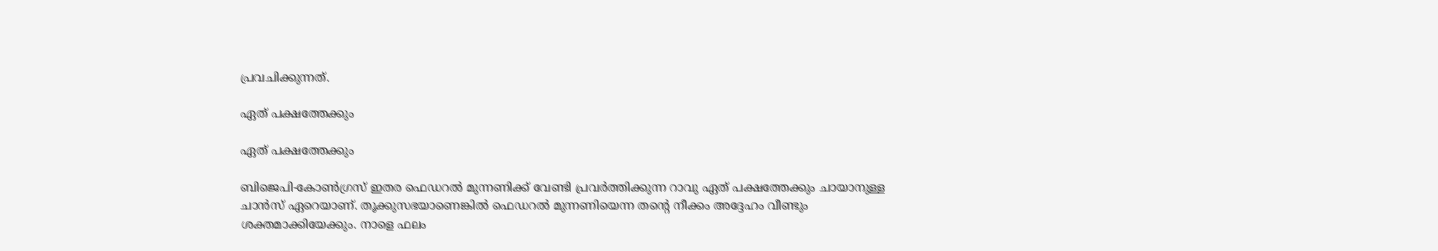പ്രവചിക്കുന്നത്.

ഏത് പക്ഷത്തേക്കും

ഏത് പക്ഷത്തേക്കും

ബിജെപി-കോണ്‍ഗ്രസ് ഇതര ഫെഡറല്‍ മുന്നണിക്ക് വേണ്ടി പ്രവര്‍ത്തിക്കുന്ന റാവു ഏത് പക്ഷത്തേക്കും ചായാനുള്ള ചാന്‍സ് ഏറെയാണ്. തൂക്കുസഭയാണെങ്കില്‍ ഫെഡറല്‍ മുന്നണിയെന്ന തന്‍റെ നീക്കം അദ്ദേഹം വീണ്ടും ശക്തമാക്കിയേക്കും. നാളെ ഫലം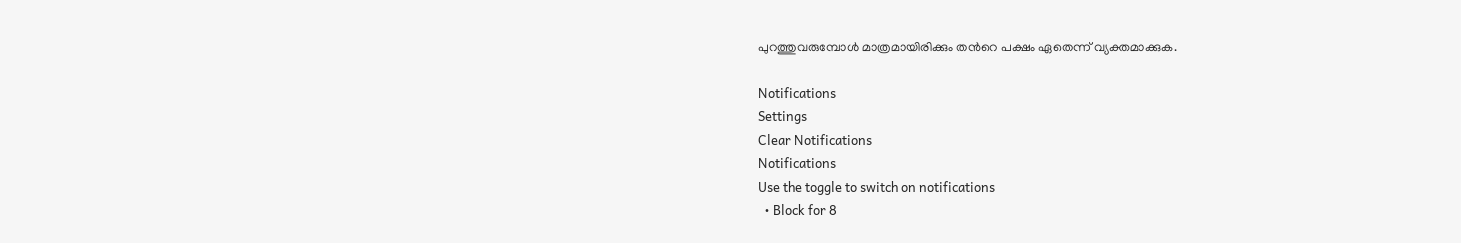പുറത്തുവരുമ്പോള്‍ മാത്രമായിരിക്കും തന്‍റെ പക്ഷം ഏതെന്ന് വ്യക്തമാക്കുക.

Notifications
Settings
Clear Notifications
Notifications
Use the toggle to switch on notifications
  • Block for 8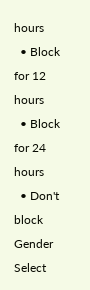hours
  • Block for 12 hours
  • Block for 24 hours
  • Don't block
Gender
Select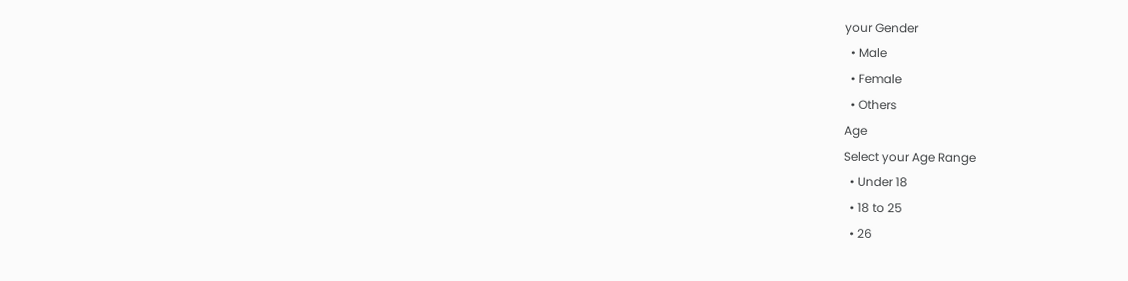your Gender
  • Male
  • Female
  • Others
Age
Select your Age Range
  • Under 18
  • 18 to 25
  • 26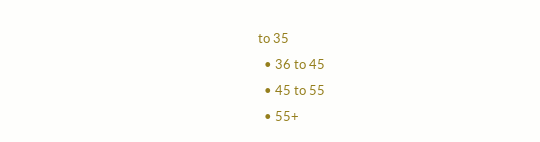to 35
  • 36 to 45
  • 45 to 55
  • 55+